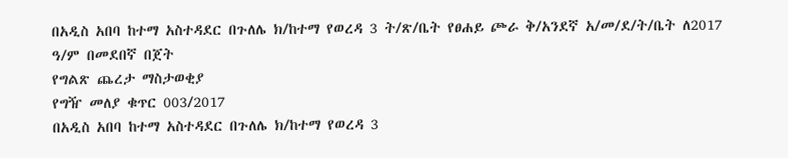በአዲስ አበባ ከተማ አስተዳደር በጉለሌ ክ/ከተማ የወረዳ 3 ት/ጽ/ቤት የፀሐይ ጮራ ቅ/አንደኛ አ/መ/ደ/ት/ቤት ለ2017 ዓ/ም በመደበኛ በጀት
የግልጽ ጨረታ ማስታወቂያ
የግዥ መለያ ቁጥር 003/2017
በአዲስ አበባ ከተማ አስተዳደር በጉለሌ ክ/ከተማ የወረዳ 3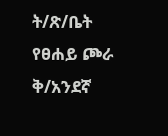ት/ጽ/ቤት የፀሐይ ጮራ ቅ/አንደኛ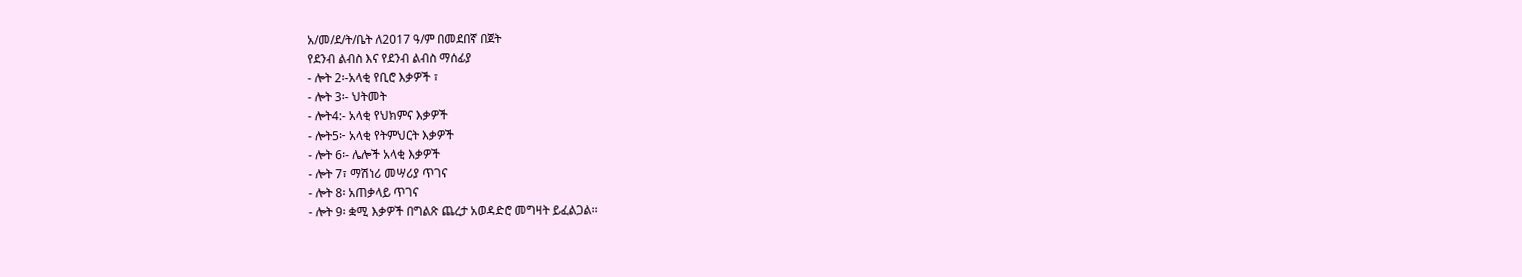አ/መ/ደ/ት/ቤት ለ2017 ዓ/ም በመደበኛ በጀት
የደንብ ልብስ እና የደንብ ልብስ ማሰፊያ
- ሎት 2፡-አላቂ የቢሮ እቃዎች ፣
- ሎት 3፡- ህትመት
- ሎት4:- አላቂ የህክምና እቃዎች
- ሎት5፦ አላቂ የትምህርት እቃዎች
- ሎት 6፡- ሌሎች አላቂ እቃዎች
- ሎት 7፣ ማሽነሪ መሣሪያ ጥገና
- ሎት 8፡ አጠቃላይ ጥገና
- ሎት 9፡ ቋሚ እቃዎች በግልጽ ጨረታ አወዳድሮ መግዛት ይፈልጋል፡፡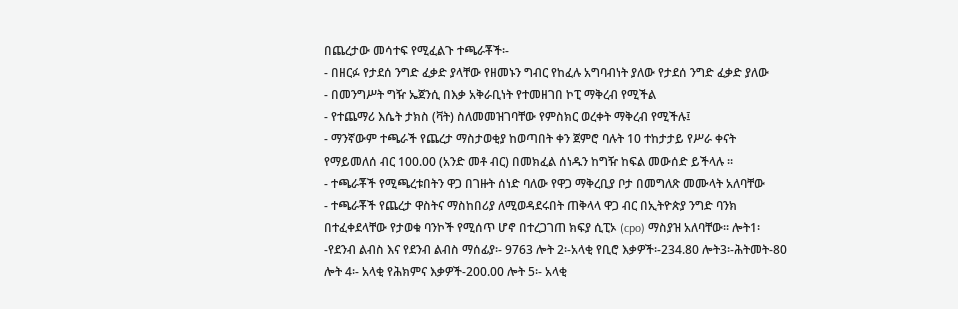በጨረታው መሳተፍ የሚፈልጉ ተጫራቾች፡-
- በዘርፉ የታደሰ ንግድ ፈቃድ ያላቸው የዘመኑን ግብር የከፈሉ አግባብነት ያለው የታደሰ ንግድ ፈቃድ ያለው
- በመንግሥት ግዥ ኤጀንሲ በእቃ አቅራቢነት የተመዘገበ ኮፒ ማቅረብ የሚችል
- የተጨማሪ እሴት ታክስ (ቫት) ስለመመዝገባቸው የምስክር ወረቀት ማቅረብ የሚችሉ፤
- ማንኛውም ተጫራች የጨረታ ማስታወቂያ ከወጣበት ቀን ጀምሮ ባሉት 10 ተከታታይ የሥራ ቀናት የማይመለሰ ብር 100.00 (አንድ መቶ ብር) በመክፈል ሰነዱን ከግዥ ከፍል መውሰድ ይችላሉ ፡፡
- ተጫራቾች የሚጫረቱበትን ዋጋ በገዙት ሰነድ ባለው የዋጋ ማቅረቢያ ቦታ በመግለጽ መሙላት አለባቸው
- ተጫራቾች የጨረታ ዋስትና ማስከበሪያ ለሚወዳደሩበት ጠቅላላ ዋጋ ብር በኢትዮጵያ ንግድ ባንክ በተፈቀደላቸው የታወቁ ባንኮች የሚሰጥ ሆኖ በተረጋገጠ ክፍያ ሲፒኦ (cpo) ማስያዝ አለባቸው፡፡ ሎት1፡-የደንብ ልብስ እና የደንብ ልብስ ማሰፊያ፡- 9763 ሎት 2፡-አላቂ የቢሮ እቃዎች፡-234.80 ሎት3፡-ሕትመት-80 ሎት 4፡- አላቂ የሕክምና እቃዎች-200.00 ሎት 5፡- አላቂ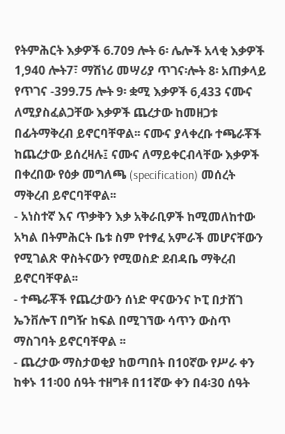የትምሕርት እቃዎች 6.709 ሎት 6፡ ሌሎች አላቂ እቃዎች 1,940 ሎት7፣ ማሽነሪ መሣሪያ ጥገና፡ሎት 8፡ አጠቃላይ የጥገና -399.75 ሎት 9፡ ቋሚ እቃዎች 6,433 ናሙና ለሚያስፈልጋቸው እቃዎች ጨረታው ከመዘጋቱ በፊትማቅረብ ይኖርባቸዋል፡፡ ናሙና ያላቀረቡ ተጫራቾች ከጨረታው ይሰረዛሉ፤ ናሙና ለማይቀርብላቸው እቃዎች በቀረበው የዕቃ መግለጫ (specification) መሰረት ማቅረብ ይኖርባቸዋል፡፡
- አነስተኛ እና ጥቃቅን እቃ አቅራቢዎች ከሚመለከተው አካል በትምሕርት ቤቱ ስም የተፃፈ አምራች መሆናቸውን የሚገልጽ ዋስትናውን የሚወስድ ደብዳቤ ማቅረብ ይኖርባቸዋል፡፡
- ተጫራቾች የጨረታውን ሰነድ ዋናውንና ኮፒ በታሸገ ኤንቨሎፕ በግዥ ከፍል በሚገኘው ሳጥን ውስጥ ማስገባት ይኖርባቸዋል ፡፡
- ጨረታው ማስታወቂያ ከወጣበት በ10ኛው የሥራ ቀን ከቀኑ 11፡00 ሰዓት ተዘግቶ በ11ኛው ቀን በ4፡30 ሰዓት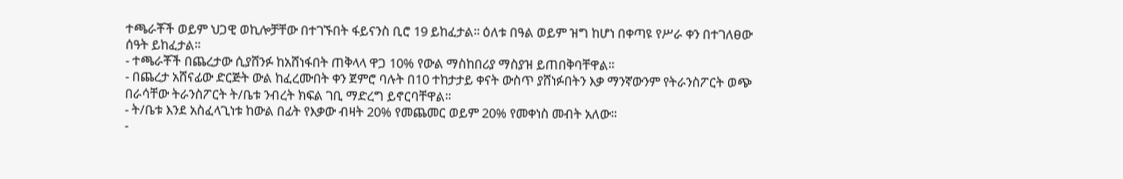ተጫራቾች ወይም ህጋዊ ወኪሎቻቸው በተገኙበት ፋይናንስ ቢሮ 19 ይከፈታል፡፡ ዕለቱ በዓል ወይም ዝግ ከሆነ በቀጣዩ የሥራ ቀን በተገለፀው ሰዓት ይከፈታል፡፡
- ተጫራቾች በጨረታው ሲያሸንፉ ከአሸነፋበት ጠቅላላ ዋጋ 10% የውል ማስከበሪያ ማስያዝ ይጠበቅባቸዋል፡፡
- በጨረታ አሸናፊው ድርጅት ውል ከፈረሙበት ቀን ጀምሮ ባሉት በ10 ተከታታይ ቀናት ውስጥ ያሸነፉበትን እቃ ማንኛውንም የትራንስፖርት ወጭ በራሳቸው ትራንስፖርት ት/ቤቱ ንብረት ክፍል ገቢ ማድረግ ይኖርባቸዋል፡፡
- ት/ቤቱ እንደ አስፈላጊነቱ ከውል በፊት የእቃው ብዛት 20% የመጨመር ወይም 20% የመቀነስ መብት አለው፡፡
-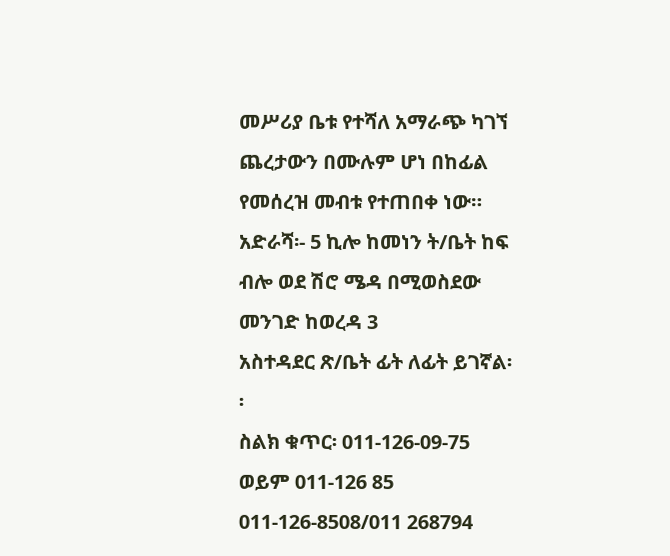መሥሪያ ቤቱ የተሻለ አማራጭ ካገኘ ጨረታውን በሙሉም ሆነ በከፊል የመሰረዝ መብቱ የተጠበቀ ነው።
አድራሻ፡- 5 ኪሎ ከመነን ት/ቤት ከፍ ብሎ ወደ ሽሮ ሜዳ በሚወስደው መንገድ ከወረዳ 3
አስተዳደር ጽ/ቤት ፊት ለፊት ይገኛል፡፡
ስልክ ቁጥር፡ 011-126-09-75 ወይም 011-126 85 011-126-8508/011 268794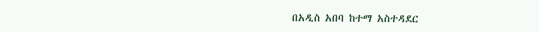በአዲስ አበባ ከተማ አስተዳደር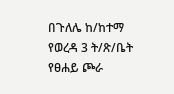በጉለሌ ከ/ከተማ የወረዳ 3 ት/ጽ/ቤት የፀሐይ ጮራ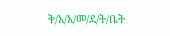ቅ/አ/አ/መ/ደ/ት/ቤት